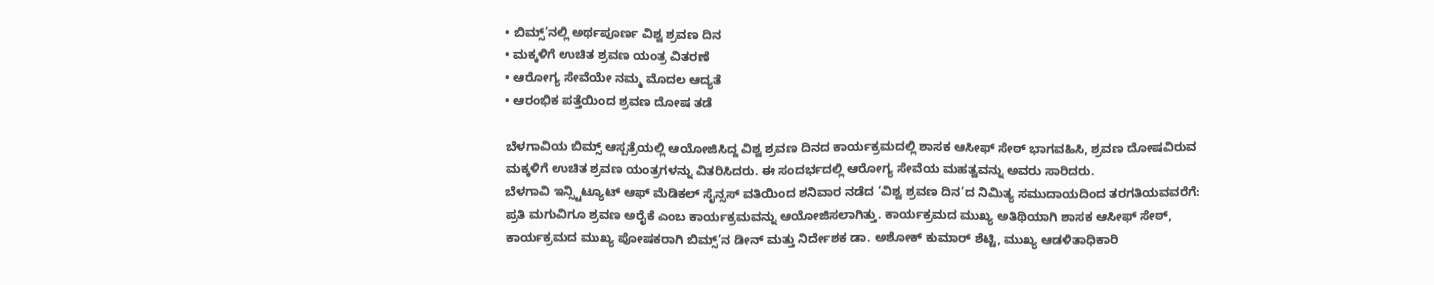• ಬಿಮ್ಸ್’ನಲ್ಲಿ ಅರ್ಥಪೂರ್ಣ ವಿಶ್ವ ಶ್ರವಣ ದಿನ
• ಮಕ್ಕಳಿಗೆ ಉಚಿತ ಶ್ರವಣ ಯಂತ್ರ ವಿತರಣೆ
• ಆರೋಗ್ಯ ಸೇವೆಯೇ ನಮ್ಮ ಮೊದಲ ಆದ್ಯತೆ
• ಆರಂಭಿಕ ಪತ್ತೆಯಿಂದ ಶ್ರವಣ ದೋಷ ತಡೆ

ಬೆಳಗಾವಿಯ ಬಿಮ್ಸ್ ಆಸ್ಪತ್ರೆಯಲ್ಲಿ ಆಯೋಜಿಸಿದ್ದ ವಿಶ್ವ ಶ್ರವಣ ದಿನದ ಕಾರ್ಯಕ್ರಮದಲ್ಲಿ ಶಾಸಕ ಆಸೀಫ್ ಸೇಠ್ ಭಾಗವಹಿಸಿ, ಶ್ರವಣ ದೋಷವಿರುವ ಮಕ್ಕಳಿಗೆ ಉಚಿತ ಶ್ರವಣ ಯಂತ್ರಗಳನ್ನು ವಿತರಿಸಿದರು. ಈ ಸಂದರ್ಭದಲ್ಲಿ ಆರೋಗ್ಯ ಸೇವೆಯ ಮಹತ್ವವನ್ನು ಅವರು ಸಾರಿದರು.
ಬೆಳಗಾವಿ ಇನ್ಸ್ಟಿಟ್ಯೂಟ್ ಆಫ್ ಮೆಡಿಕಲ್ ಸೈನ್ಸಸ್ ವತಿಯಿಂದ ಶನಿವಾರ ನಡೆದ ‘ವಿಶ್ವ ಶ್ರವಣ ದಿನ’ದ ನಿಮಿತ್ಯ ಸಮುದಾಯದಿಂದ ತರಗತಿಯವವರೆಗೆ: ಪ್ರತಿ ಮಗುವಿಗೂ ಶ್ರವಣ ಅರೈಕೆ ಎಂಬ ಕಾರ್ಯಕ್ರಮವನ್ನು ಆಯೋಜಿಸಲಾಗಿತ್ತು. ಕಾರ್ಯಕ್ರಮದ ಮುಖ್ಯ ಅತಿಥಿಯಾಗಿ ಶಾಸಕ ಆಸೀಫ್ ಸೇಠ್, ಕಾರ್ಯಕ್ರಮದ ಮುಖ್ಯ ಪೋಷಕರಾಗಿ ಬಿಮ್ಸ್’ನ ಡೀನ್ ಮತ್ತು ನಿರ್ದೇಶಕ ಡಾ. ಅಶೋಕ್ ಕುಮಾರ್ ಶೆಟ್ಟಿ, ಮುಖ್ಯ ಆಡಳಿತಾಧಿಕಾರಿ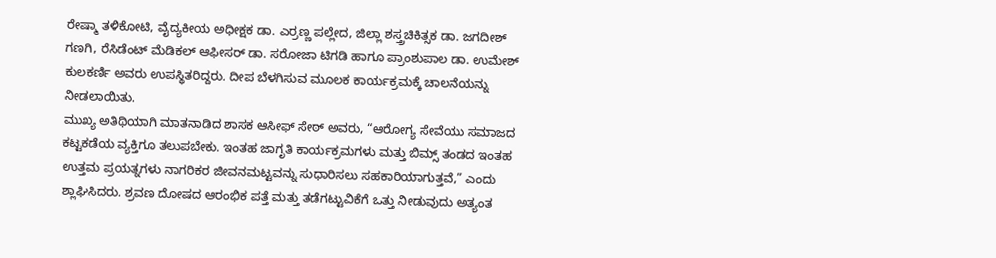ರೇಷ್ಮಾ ತಳಿಕೋಟಿ, ವೈದ್ಯಕೀಯ ಅಧೀಕ್ಷಕ ಡಾ. ಎರ್ರಣ್ಣ ಪಲ್ಲೇದ, ಜಿಲ್ಲಾ ಶಸ್ತ್ರಚಿಕಿತ್ಸಕ ಡಾ. ಜಗದೀಶ್ ಗಣಗಿ, ರೆಸಿಡೆಂಟ್ ಮೆಡಿಕಲ್ ಆಫೀಸರ್ ಡಾ. ಸರೋಜಾ ಟಿಗಡಿ ಹಾಗೂ ಪ್ರಾಂಶುಪಾಲ ಡಾ. ಉಮೇಶ್ ಕುಲಕರ್ಣಿ ಅವರು ಉಪಸ್ಥಿತರಿದ್ದರು. ದೀಪ ಬೆಳಗಿಸುವ ಮೂಲಕ ಕಾರ್ಯಕ್ರಮಕ್ಕೆ ಚಾಲನೆಯನ್ನು ನೀಡಲಾಯಿತು.
ಮುಖ್ಯ ಅತಿಥಿಯಾಗಿ ಮಾತನಾಡಿದ ಶಾಸಕ ಆಸೀಫ್ ಸೇಠ್ ಅವರು, “ಆರೋಗ್ಯ ಸೇವೆಯು ಸಮಾಜದ ಕಟ್ಟಕಡೆಯ ವ್ಯಕ್ತಿಗೂ ತಲುಪಬೇಕು. ಇಂತಹ ಜಾಗೃತಿ ಕಾರ್ಯಕ್ರಮಗಳು ಮತ್ತು ಬಿಮ್ಸ್ ತಂಡದ ಇಂತಹ ಉತ್ತಮ ಪ್ರಯತ್ನಗಳು ನಾಗರಿಕರ ಜೀವನಮಟ್ಟವನ್ನು ಸುಧಾರಿಸಲು ಸಹಕಾರಿಯಾಗುತ್ತವೆ,” ಎಂದು ಶ್ಲಾಘಿಸಿದರು. ಶ್ರವಣ ದೋಷದ ಆರಂಭಿಕ ಪತ್ತೆ ಮತ್ತು ತಡೆಗಟ್ಟುವಿಕೆಗೆ ಒತ್ತು ನೀಡುವುದು ಅತ್ಯಂತ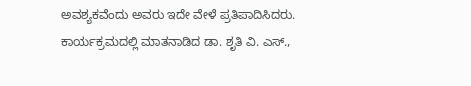ಅವಶ್ಯಕವೆಂದು ಅವರು ಇದೇ ವೇಳೆ ಪ್ರತಿಪಾದಿಸಿದರು.
ಕಾರ್ಯಕ್ರಮದಲ್ಲಿ ಮಾತನಾಡಿದ ಡಾ. ಶೃತಿ ವಿ. ಎಸ್.,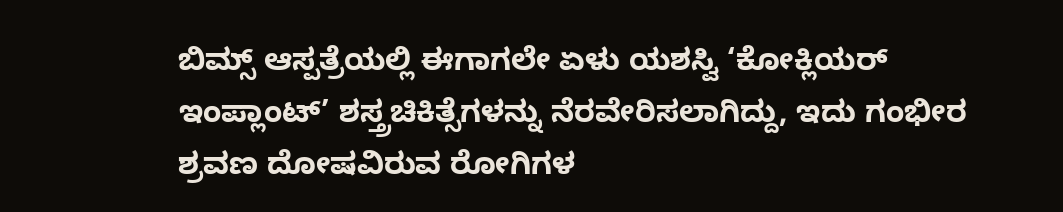ಬಿಮ್ಸ್ ಆಸ್ಪತ್ರೆಯಲ್ಲಿ ಈಗಾಗಲೇ ಏಳು ಯಶಸ್ವಿ ‘ಕೋಕ್ಲಿಯರ್ ಇಂಪ್ಲಾಂಟ್’ ಶಸ್ತ್ರಚಿಕಿತ್ಸೆಗಳನ್ನು ನೆರವೇರಿಸಲಾಗಿದ್ದು, ಇದು ಗಂಭೀರ ಶ್ರವಣ ದೋಷವಿರುವ ರೋಗಿಗಳ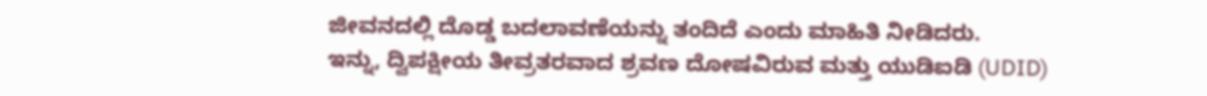ಜೀವನದಲ್ಲಿ ದೊಡ್ಡ ಬದಲಾವಣೆಯನ್ನು ತಂದಿದೆ ಎಂದು ಮಾಹಿತಿ ನೀಡಿದರು.
ಇನ್ನು, ದ್ವಿಪಕ್ಷೀಯ ತೀವ್ರತರವಾದ ಶ್ರವಣ ದೋಷವಿರುವ ಮತ್ತು ಯುಡಿಐಡಿ (UDID)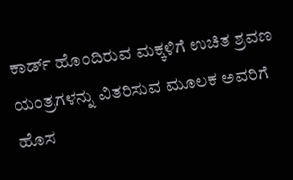ಕಾರ್ಡ್ ಹೊಂದಿರುವ ಮಕ್ಕಳಿಗೆ ಉಚಿತ ಶ್ರವಣ ಯಂತ್ರಗಳನ್ನು ವಿತರಿಸುವ ಮೂಲಕ ಅವರಿಗೆ ಹೊಸ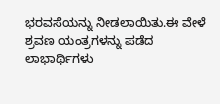ಭರವಸೆಯನ್ನು ನೀಡಲಾಯಿತು.ಈ ವೇಳೆ ಶ್ರವಣ ಯಂತ್ರಗಳನ್ನು ಪಡೆದ ಲಾಭಾರ್ಥಿಗಳು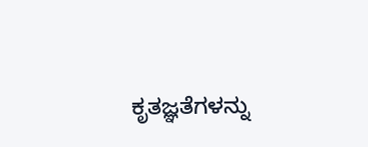ಕೃತಜ್ಞತೆಗಳನ್ನು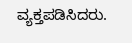ವ್ಯಕ್ತಪಡಿಸಿದರು.